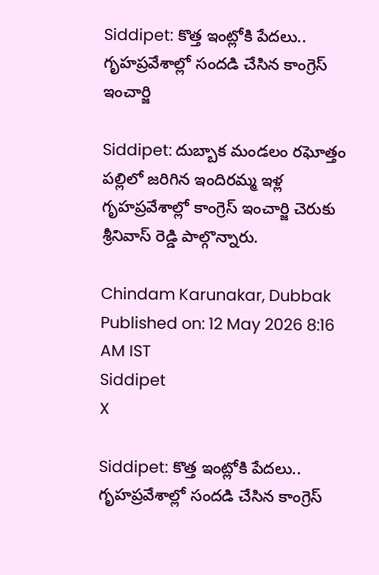Siddipet: కొత్త ఇంట్లోకి పేదలు.. గృహప్రవేశాల్లో సందడి చేసిన కాంగ్రెస్ ఇంచార్జి

Siddipet: దుబ్బాక మండలం రఘోత్తం పల్లిలో జరిగిన ఇందిరమ్మ ఇళ్ల గృహప్రవేశాల్లో కాంగ్రెస్ ఇంచార్జి చెరుకు శ్రీనివాస్ రెడ్డి పాల్గొన్నారు.

Chindam Karunakar, Dubbak
Published on: 12 May 2026 8:16 AM IST
Siddipet
X

Siddipet: కొత్త ఇంట్లోకి పేదలు.. గృహప్రవేశాల్లో సందడి చేసిన కాంగ్రెస్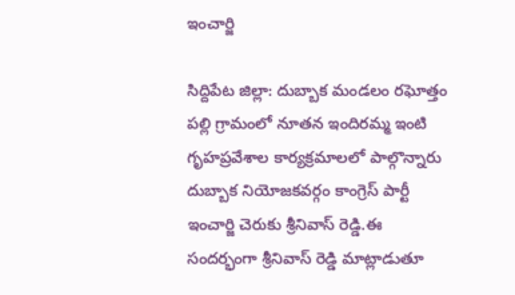ఇంచార్జి

సిద్దిపేట జిల్లా: దుబ్బాక మండలం రఘోత్తం పల్లి గ్రామంలో నూతన ఇందిరమ్మ ఇంటి గృహప్రవేశాల కార్యక్రమాలలో పాల్గొన్నారు దుబ్బాక నియోజకవర్గం కాంగ్రెస్ పార్టీ ఇంచార్జి చెరుకు శ్రీనివాస్ రెడ్డి.ఈ సందర్భంగా శ్రీనివాస్ రెడ్డి మాట్లాడుతూ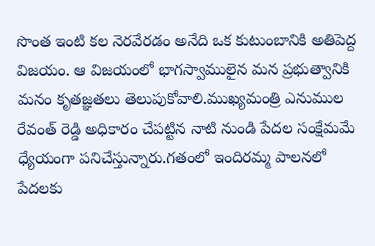సొంత ఇంటి కల నెరవేరడం అనేది ఒక కుటుంబానికి అతిపెద్ద విజయం. ఆ విజయంలో భాగస్వాములైన మన ప్రభుత్వానికి మనం కృతజ్ఞతలు తెలుపుకోవాలి.ముఖ్యమంత్రి ఎనుముల రేవంత్ రెడ్డి అధికారం చేపట్టిన నాటి నుండి పేదల సంక్షేమమే ధ్యేయంగా పనిచేస్తున్నారు.గతంలో ఇందిరమ్మ పాలనలో పేదలకు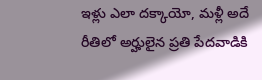ఇళ్లు ఎలా దక్కాయో, మళ్లీ అదే రీతిలో అర్హులైన ప్రతి పేదవాడికి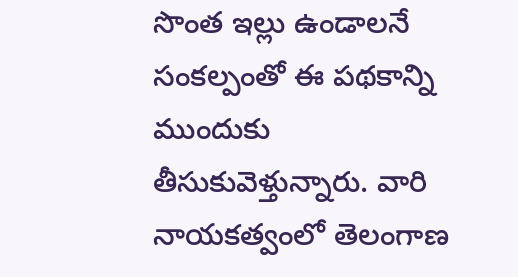సొంత ఇల్లు ఉండాలనే సంకల్పంతో ఈ పథకాన్ని ముందుకు తీసుకువెళ్తున్నారు. వారి నాయకత్వంలో తెలంగాణ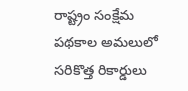రాష్ట్రం సంక్షేమ పథకాల అమలులో సరికొత్త రికార్డులు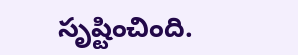సృష్టించింది.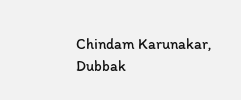Chindam Karunakar, Dubbak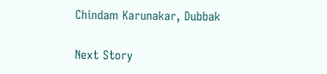Chindam Karunakar, Dubbak

Next Story